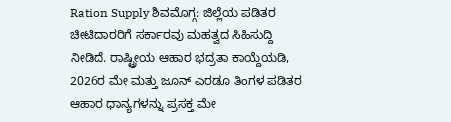Ration Supply ಶಿವಮೊಗ್ಗ: ಜಿಲ್ಲೆಯ ಪಡಿತರ ಚೀಟಿದಾರರಿಗೆ ಸರ್ಕಾರವು ಮಹತ್ವದ ಸಿಹಿಸುದ್ದಿ ನೀಡಿದೆ. ರಾಷ್ಟ್ರೀಯ ಆಹಾರ ಭದ್ರತಾ ಕಾಯ್ದೆಯಡಿ, 2026ರ ಮೇ ಮತ್ತು ಜೂನ್ ಎರಡೂ ತಿಂಗಳ ಪಡಿತರ ಆಹಾರ ಧಾನ್ಯಗಳನ್ನು ಪ್ರಸಕ್ತ ಮೇ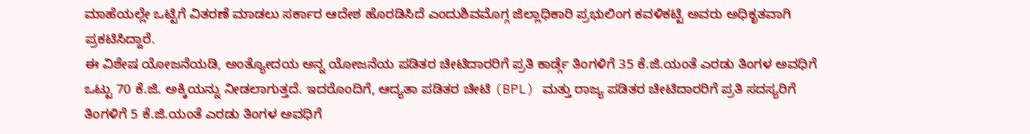ಮಾಹೆಯಲ್ಲೇ ಒಟ್ಟಿಗೆ ವಿತರಣೆ ಮಾಡಲು ಸರ್ಕಾರ ಆದೇಶ ಹೊರಡಿಸಿದೆ ಎಂದುಶಿವಮೊಗ್ಗ ಜಿಲ್ಲಾಧಿಕಾರಿ ಪ್ರಭುಲಿಂಗ ಕವಳಿಕಟ್ಟಿ ಅವರು ಅಧಿಕೃತವಾಗಿ ಪ್ರಕಟಿಸಿದ್ದಾರೆ.
ಈ ವಿಶೇಷ ಯೋಜನೆಯಡಿ, ಅಂತ್ಯೋದಯ ಅನ್ನ ಯೋಜನೆಯ ಪಡಿತರ ಚೀಟಿದಾರರಿಗೆ ಪ್ರತಿ ಕಾರ್ಡ್ಗೆ ತಿಂಗಳಿಗೆ 35 ಕೆ.ಜಿ.ಯಂತೆ ಎರಡು ತಿಂಗಳ ಅವಧಿಗೆ ಒಟ್ಟು 70 ಕೆ.ಜಿ. ಅಕ್ಕಿಯನ್ನು ನೀಡಲಾಗುತ್ತದೆ. ಇದರೊಂದಿಗೆ, ಆದ್ಯತಾ ಪಡಿತರ ಚೀಟಿ (BPL) ಮತ್ತು ರಾಜ್ಯ ಪಡಿತರ ಚೀಟಿದಾರರಿಗೆ ಪ್ರತಿ ಸದಸ್ಯರಿಗೆ ತಿಂಗಳಿಗೆ 5 ಕೆ.ಜಿ.ಯಂತೆ ಎರಡು ತಿಂಗಳ ಅವಧಿಗೆ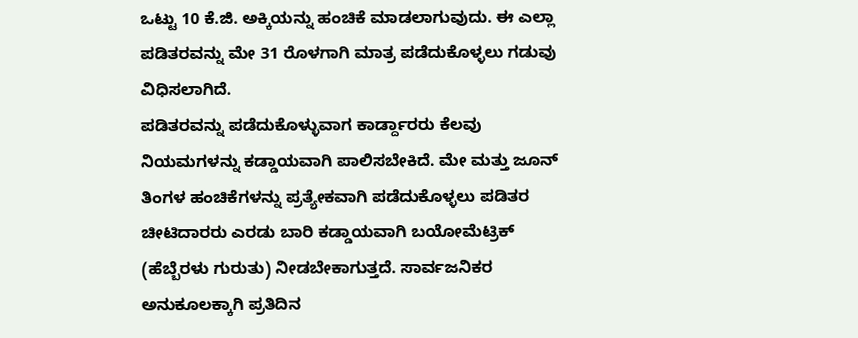ಒಟ್ಟು 10 ಕೆ.ಜಿ. ಅಕ್ಕಿಯನ್ನು ಹಂಚಿಕೆ ಮಾಡಲಾಗುವುದು. ಈ ಎಲ್ಲಾ ಪಡಿತರವನ್ನು ಮೇ 31 ರೊಳಗಾಗಿ ಮಾತ್ರ ಪಡೆದುಕೊಳ್ಳಲು ಗಡುವು ವಿಧಿಸಲಾಗಿದೆ.
ಪಡಿತರವನ್ನು ಪಡೆದುಕೊಳ್ಳುವಾಗ ಕಾರ್ಡ್ದಾರರು ಕೆಲವು ನಿಯಮಗಳನ್ನು ಕಡ್ಡಾಯವಾಗಿ ಪಾಲಿಸಬೇಕಿದೆ. ಮೇ ಮತ್ತು ಜೂನ್ ತಿಂಗಳ ಹಂಚಿಕೆಗಳನ್ನು ಪ್ರತ್ಯೇಕವಾಗಿ ಪಡೆದುಕೊಳ್ಳಲು ಪಡಿತರ ಚೀಟಿದಾರರು ಎರಡು ಬಾರಿ ಕಡ್ಡಾಯವಾಗಿ ಬಯೋಮೆಟ್ರಿಕ್ (ಹೆಬ್ಬೆರಳು ಗುರುತು) ನೀಡಬೇಕಾಗುತ್ತದೆ. ಸಾರ್ವಜನಿಕರ ಅನುಕೂಲಕ್ಕಾಗಿ ಪ್ರತಿದಿನ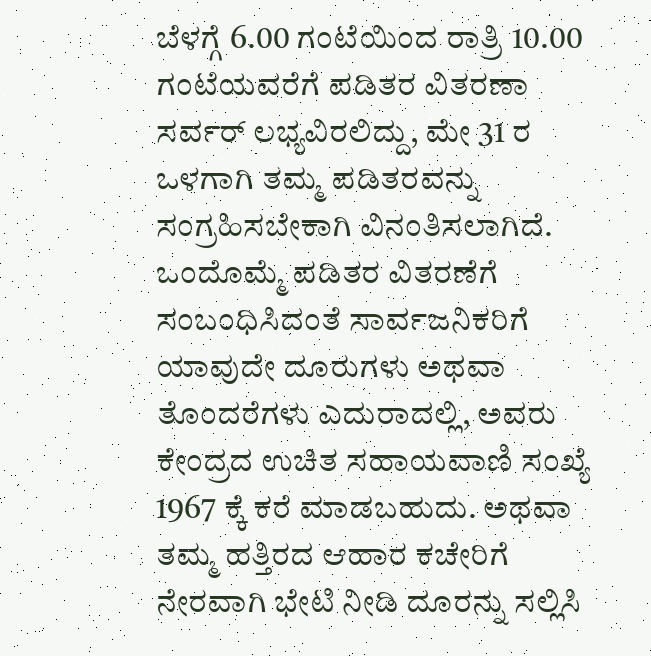ಬೆಳಗ್ಗೆ 6.00 ಗಂಟೆಯಿಂದ ರಾತ್ರಿ 10.00 ಗಂಟೆಯವರೆಗೆ ಪಡಿತರ ವಿತರಣಾ ಸರ್ವರ್ ಲಭ್ಯವಿರಲಿದ್ದು, ಮೇ 31 ರ ಒಳಗಾಗಿ ತಮ್ಮ ಪಡಿತರವನ್ನು ಸಂಗ್ರಹಿಸಬೇಕಾಗಿ ವಿನಂತಿಸಲಾಗಿದೆ.
ಒಂದೊಮ್ಮೆ ಪಡಿತರ ವಿತರಣೆಗೆ ಸಂಬಂಧಿಸಿದಂತೆ ಸಾರ್ವಜನಿಕರಿಗೆ ಯಾವುದೇ ದೂರುಗಳು ಅಥವಾ ತೊಂದರೆಗಳು ಎದುರಾದಲ್ಲಿ, ಅವರು ಕೇಂದ್ರದ ಉಚಿತ ಸಹಾಯವಾಣಿ ಸಂಖ್ಯೆ 1967 ಕ್ಕೆ ಕರೆ ಮಾಡಬಹುದು. ಅಥವಾ ತಮ್ಮ ಹತ್ತಿರದ ಆಹಾರ ಕಚೇರಿಗೆ ನೇರವಾಗಿ ಭೇಟಿ ನೀಡಿ ದೂರನ್ನು ಸಲ್ಲಿಸಿ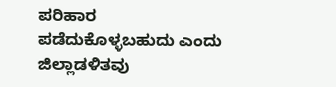ಪರಿಹಾರ ಪಡೆದುಕೊಳ್ಳಬಹುದು ಎಂದು ಜಿಲ್ಲಾಡಳಿತವು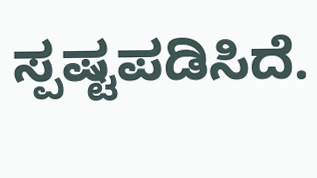ಸ್ಪಷ್ಟಪಡಿಸಿದೆ.